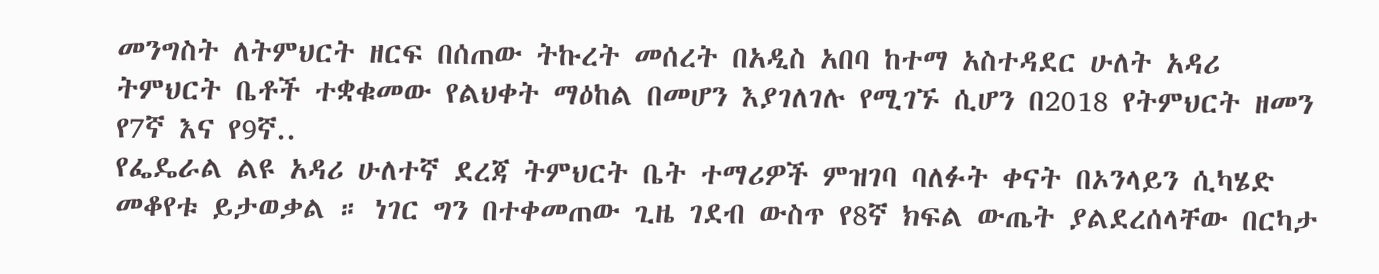መንግስት ለትምህርት ዘርፍ በሰጠው ትኩረት መሰረት በአዲስ አበባ ከተማ አስተዳደር ሁለት አዳሪ ትምህርት ቤቶች ተቋቁመው የልህቀት ማዕከል በመሆን እያገለገሉ የሚገኙ ሲሆን በ2018 የትምህርት ዘመን የ7ኛ እና የ9ኛ..
የፌዴራል ልዩ አዳሪ ሁለተኛ ደረጃ ትምህርት ቤት ተማሪዎች ምዝገባ ባለፉት ቀናት በኦንላይን ሲካሄድ መቆየቱ ይታወቃል ። ነገር ግን በተቀመጠው ጊዜ ገደብ ውስጥ የ8ኛ ክፍል ውጤት ያልደረሰላቸው በርካታ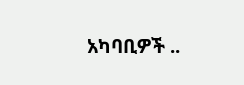አካባቢዎች ..